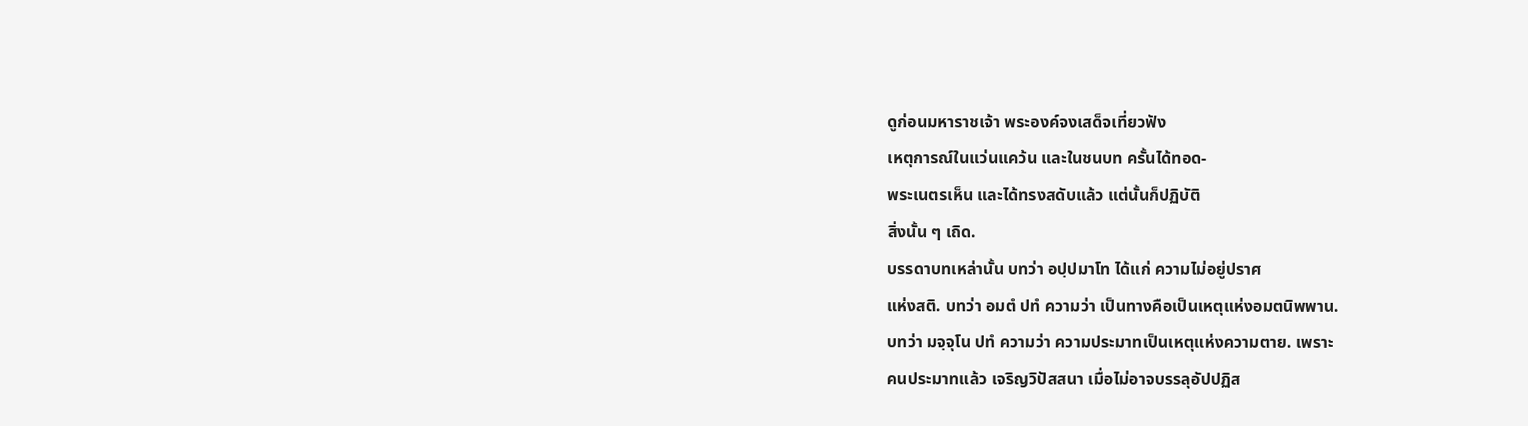ดูก่อนมหาราชเจ้า พระองค์จงเสด็จเที่ยวฟัง
เหตุการณ์ในแว่นแคว้น และในชนบท ครั้นได้ทอด-
พระเนตรเห็น และได้ทรงสดับแล้ว แต่นั้นก็ปฏิบัติ
สิ่งนั้น ๆ เถิด.
บรรดาบทเหล่านั้น บทว่า อปฺปมาโท ได้แก่ ความไม่อยู่ปราศ
แห่งสติ. บทว่า อมตํ ปทํ ความว่า เป็นทางคือเป็นเหตุแห่งอมตนิพพาน.
บทว่า มจฺจุโน ปทํ ความว่า ความประมาทเป็นเหตุแห่งความตาย. เพราะ
คนประมาทแล้ว เจริญวิปัสสนา เมื่อไม่อาจบรรลุอัปปฏิส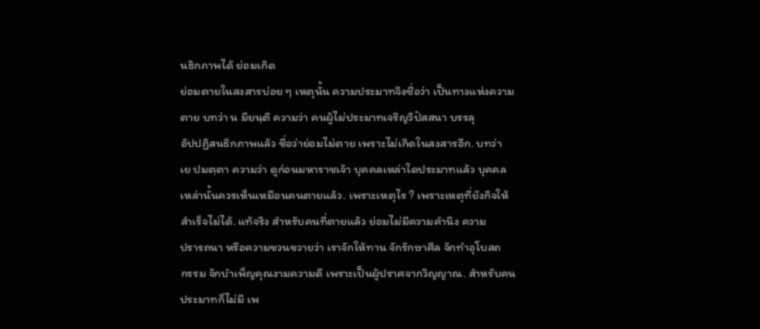นธิกภาพได้ ย่อมเกิด
ย่อมตายในสงสารบ่อย ๆ เหตุนั้น ความประมาทจึงชื่อว่า เป็นทางแห่งความ
ตาย บทว่า น มียนฺติ ความว่า คนผู้ไม่ประมาทเจริญวิปัสสนา บรรลุ
อัปปฏิสนธิกภาพแล้ว ชื่อว่าย่อมไม่ตาย เพราะไม่เกิดในสงสารอีก. บทว่า
เย ปมตฺตา ความว่า ดูก่อนมหาราชเจ้า บุคคลเหล่าใดประมาทแล้ว บุคคล
เหล่านั้นควรเห็นเหมือนคนตายแล้ว. เพราะเหตุไร ? เพราะเหตุที่ยังกิจให้
สำเร็จไม่ได้. แท้จริง สำหรับคนที่ตายแล้ว ย่อมไม่มีความคำนึง ความ
ปรารถนา หรือความขวนขวายว่า เราจักให้ทาน จักรักษาศีล จักทำอุโบสถ
กรรม จักบำเพ็ญคุณงามความดี เพราะเป็นผู้ปราศจากวิญญาณ. สำหรับคน
ประมาทก็ไม่มี เพ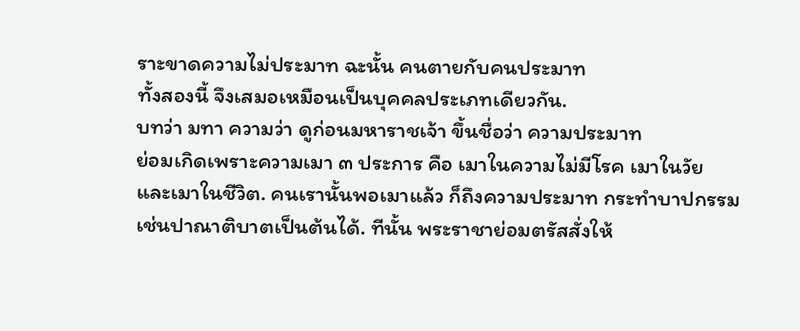ราะขาดความไม่ประมาท ฉะนั้น คนตายกับคนประมาท
ทั้งสองนี้ จึงเสมอเหมือนเป็นบุคคลประเภทเดียวกัน.
บทว่า มทา ความว่า ดูก่อนมหาราชเจ้า ขึ้นชื่อว่า ความประมาท
ย่อมเกิดเพราะความเมา ๓ ประการ คือ เมาในความไม่มีโรค เมาในวัย
และเมาในชีวิต. คนเรานั้นพอเมาแล้ว ก็ถึงความประมาท กระทำบาปกรรม
เช่นปาณาติบาตเป็นต้นได้. ทีนั้น พระราชาย่อมตรัสสั่งให้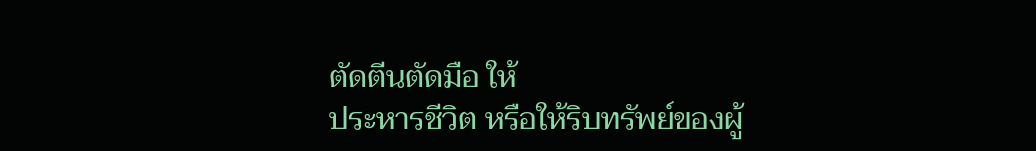ตัดตีนตัดมือ ให้
ประหารชีวิต หรือให้ริบทรัพย์ของผู้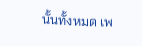นั้นทั้งหมด เพ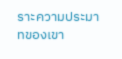ราะความประมาทของเขา